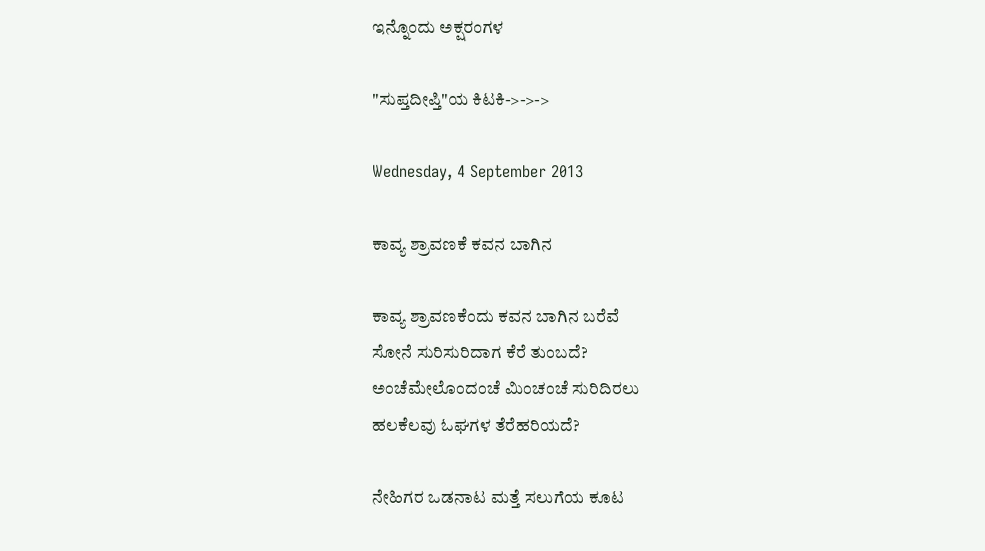ಇನ್ನೊಂದು ಅಕ್ಷರಂಗಳ

"ಸುಪ್ತದೀಪ್ತಿ"ಯ ಕಿಟಕಿ->->->

Wednesday, 4 September 2013

ಕಾವ್ಯ ಶ್ರಾವಣಕೆ ಕವನ ಬಾಗಿನ

ಕಾವ್ಯ ಶ್ರಾವಣಕೆಂದು ಕವನ ಬಾಗಿನ ಬರೆವೆ
ಸೋನೆ ಸುರಿಸುರಿದಾಗ ಕೆರೆ ತುಂಬದೆ?
ಅಂಚೆಮೇಲೊಂದಂಚೆ ಮಿಂಚಂಚೆ ಸುರಿದಿರಲು
ಹಲಕೆಲವು ಓಘಗಳ ತೆರೆಹರಿಯದೆ?

ನೇಹಿಗರ ಒಡನಾಟ ಮತ್ತೆ ಸಲುಗೆಯ ಕೂಟ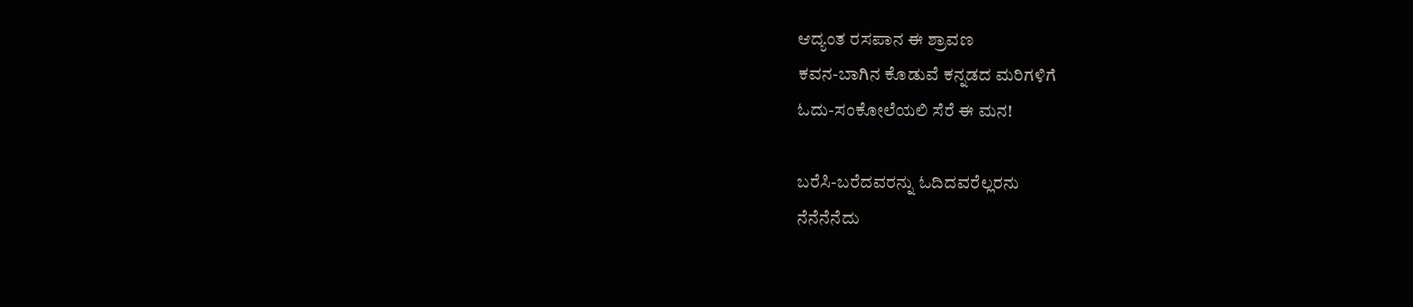ಆದ್ಯಂತ ರಸಪಾನ ಈ ಶ್ರಾವಣ
ಕವನ-ಬಾಗಿನ ಕೊಡುವೆ ಕನ್ನಡದ ಮರಿಗಳಿಗೆ
ಓದು-ಸಂಕೋಲೆಯಲಿ ಸೆರೆ ಈ ಮನ!

ಬರೆಸಿ-ಬರೆದವರನ್ನು ಓದಿದವರೆಲ್ಲರನು
ನೆನೆನೆನೆದು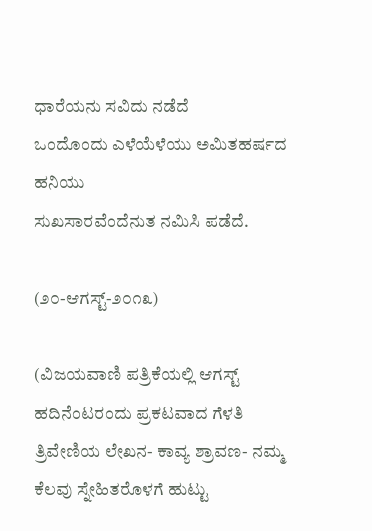ಧಾರೆಯನು ಸವಿದು ನಡೆದೆ
ಒಂದೊಂದು ಎಳೆಯೆಳೆಯು ಅಮಿತಹರ್ಷದ ಹನಿಯು
ಸುಖಸಾರವೆಂದೆನುತ ನಮಿಸಿ ಪಡೆದೆ.

(೨೦-ಆಗಸ್ಟ್-೨೦೧೩)

(ವಿಜಯವಾಣಿ ಪತ್ರಿಕೆಯಲ್ಲಿ ಆಗಸ್ಟ್ ಹದಿನೆಂಟರಂದು ಪ್ರಕಟವಾದ ಗೆಳತಿ ತ್ರಿವೇಣಿಯ ಲೇಖನ- ಕಾವ್ಯ ಶ್ರಾವಣ- ನಮ್ಮ ಕೆಲವು ಸ್ನೇಹಿತರೊಳಗೆ ಹುಟ್ಟು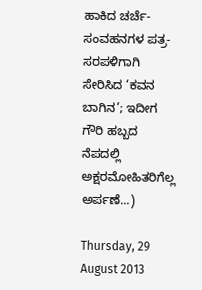ಹಾಕಿದ ಚರ್ಚೆ-ಸಂವಹನಗಳ ಪತ್ರ-ಸರಪಳಿಗಾಗಿ ಸೇರಿಸಿದ ‘ಕವನ ಬಾಗಿನ’; ಇದೀಗ ಗೌರಿ ಹಬ್ಬದ ನೆಪದಲ್ಲಿ ಅಕ್ಷರಮೋಹಿತರಿಗೆಲ್ಲ ಅರ್ಪಣೆ...)

Thursday, 29 August 2013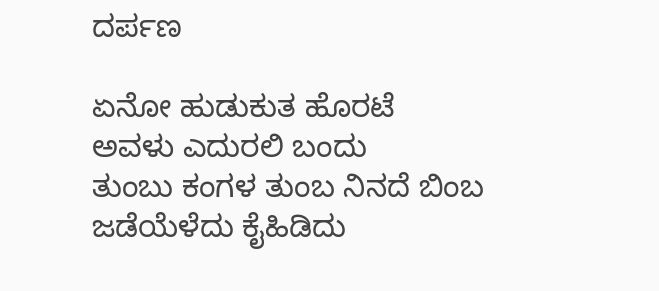ದರ್ಪಣ

ಏನೋ ಹುಡುಕುತ ಹೊರಟೆ
ಅವಳು ಎದುರಲಿ ಬಂದು
ತುಂಬು ಕಂಗಳ ತುಂಬ ನಿನದೆ ಬಿಂಬ
ಜಡೆಯೆಳೆದು ಕೈಹಿಡಿದು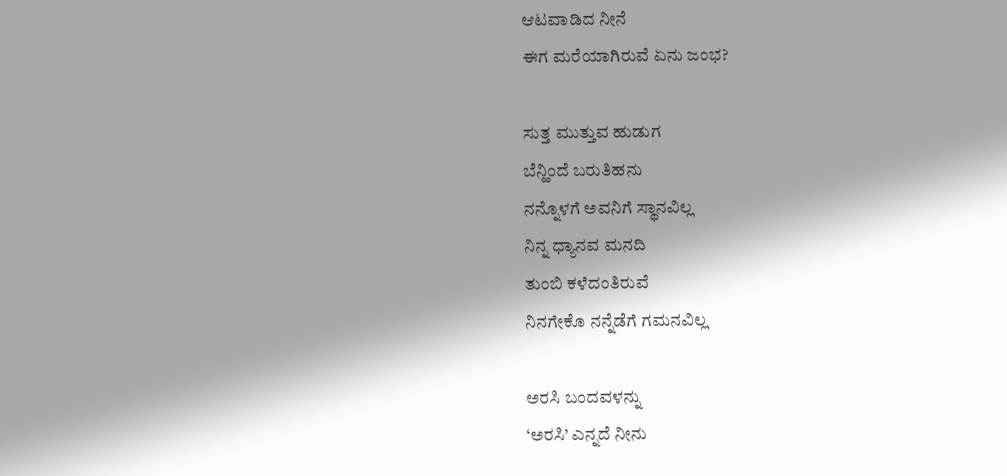ಆಟವಾಡಿದ ನೀನೆ
ಈಗ ಮರೆಯಾಗಿರುವೆ ಏನು ಜಂಭ?

ಸುತ್ತ ಮುತ್ತುವ ಹುಡುಗ
ಬೆನ್ಹಿಂದೆ ಬರುತಿಹನು
ನನ್ನೊಳಗೆ ಅವನಿಗೆ ಸ್ಥಾನವಿಲ್ಲ
ನಿನ್ನ ಧ್ಯಾನವ ಮನದಿ
ತುಂಬಿ ಕಳೆದಂತಿರುವೆ
ನಿನಗೇಕೊ ನನ್ನೆಡೆಗೆ ಗಮನವಿಲ್ಲ

ಅರಸಿ ಬಂದವಳನ್ನು
‘ಅರಸಿ’ ಎನ್ನದೆ ನೀನು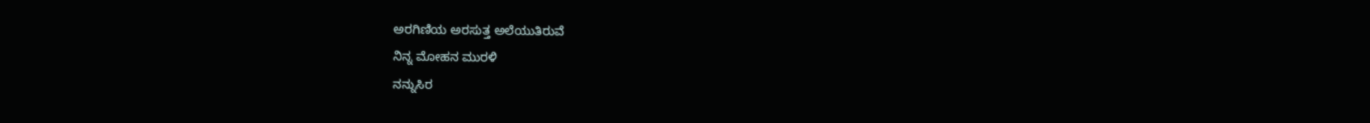ಅರಗಿಣಿಯ ಅರಸುತ್ತ ಅಲೆಯುತಿರುವೆ
ನಿನ್ನ ಮೋಹನ ಮುರಳಿ
ನನ್ನುಸಿರ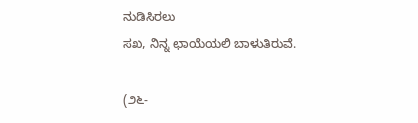ನುಡಿಸಿರಲು
ಸಖ, ನಿನ್ನ ಛಾಯೆಯಲಿ ಬಾಳುತಿರುವೆ.

(೨೬-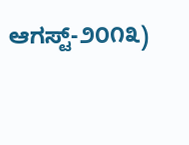ಆಗಸ್ಟ್-೨೦೧೩)